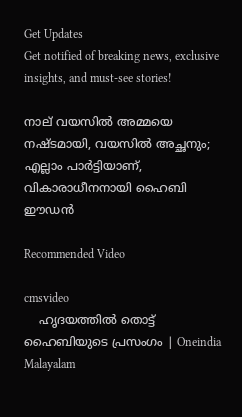Get Updates
Get notified of breaking news, exclusive insights, and must-see stories!

നാല് വയസിൽ അമ്മയെ നഷ്ടമായി, വയസിൽ അച്ഛനും; എല്ലാം പാർട്ടിയാണ്, വികാരാധീനനായി ഹൈബി ഈഡൻ

Recommended Video

cmsvideo
    ഹൃദയത്തിൽ തൊട്ട് ഹൈബിയുടെ പ്രസംഗം | Oneindia Malayalam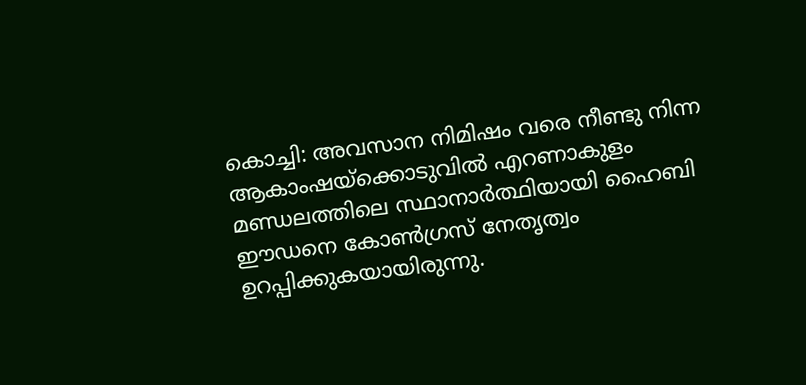കൊച്ചി: അവസാന നിമിഷം വരെ നീണ്ടു നിന്ന ആകാംഷയ്ക്കൊടുവിൽ എറണാകുളം മണ്ഡലത്തിലെ സ്ഥാനാർത്ഥിയായി ഹൈബി ഈഡനെ കോൺഗ്രസ് നേതൃത്വം ഉറപ്പിക്കുകയായിരുന്നു.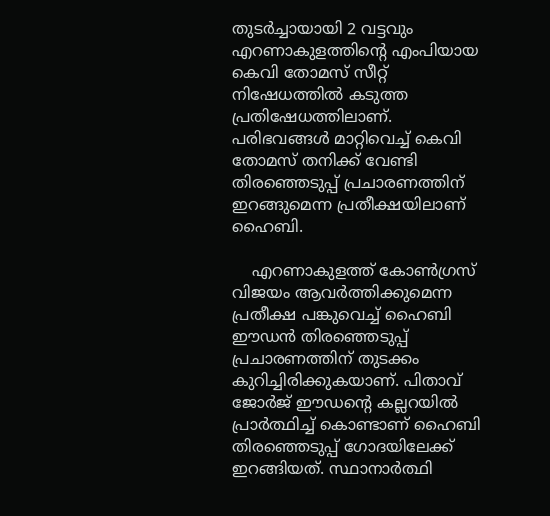തുടർച്ചായായി 2 വട്ടവും എറണാകുളത്തിന്റെ എംപിയായ കെവി തോമസ് സീറ്റ് നിഷേധത്തിൽ കടുത്ത പ്രതിഷേധത്തിലാണ്. പരിഭവങ്ങൾ മാറ്റിവെച്ച് കെവി തോമസ് തനിക്ക് വേണ്ടി തിരഞ്ഞെടുപ്പ് പ്രചാരണത്തിന് ഇറങ്ങുമെന്ന പ്രതീക്ഷയിലാണ് ഹൈബി.

    എറണാകുളത്ത് കോൺഗ്രസ് വിജയം ആവർത്തിക്കുമെന്ന പ്രതീക്ഷ പങ്കുവെച്ച് ഹൈബി ഈഡൻ തിരഞ്ഞെടുപ്പ് പ്രചാരണത്തിന് തുടക്കം കുറിച്ചിരിക്കുകയാണ്. പിതാവ് ജോർജ് ഈഡന്റെ കല്ലറയിൽ പ്രാർത്ഥിച്ച് കൊണ്ടാണ് ഹൈബി തിരഞ്ഞെടുപ്പ് ഗോദയിലേക്ക് ഇറങ്ങിയത്. സ്ഥാനാർത്ഥി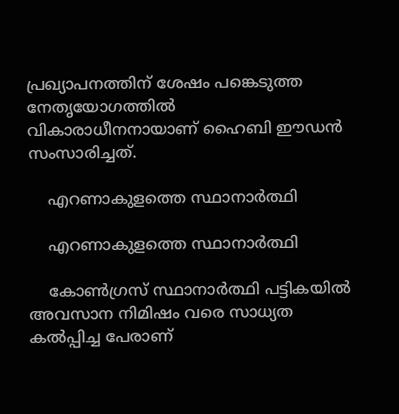പ്രഖ്യാപനത്തിന് ശേഷം പങ്കെടുത്ത നേതൃയോഗത്തിൽ വികാരാധീനനായാണ് ഹൈബി ഈഡൻ സംസാരിച്ചത്.

    എറണാകുളത്തെ സ്ഥാനാർത്ഥി

    എറണാകുളത്തെ സ്ഥാനാർത്ഥി

    കോൺഗ്രസ് സ്ഥാനാർത്ഥി പട്ടികയിൽ അവസാന നിമിഷം വരെ സാധ്യത കൽപ്പിച്ച പേരാണ്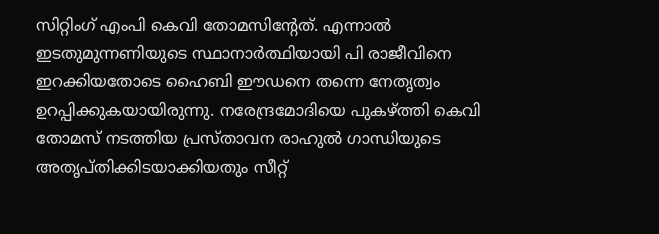സിറ്റിംഗ് എംപി കെവി തോമസിന്റേത്. എന്നാൽ ഇടതുമുന്നണിയുടെ സ്ഥാനാർത്ഥിയായി പി രാജീവിനെ ഇറക്കിയതോടെ ഹൈബി ഈഡനെ തന്നെ നേതൃത്വം ഉറപ്പിക്കുകയായിരുന്നു. നരേന്ദ്രമോദിയെ പുകഴ്ത്തി കെവി തോമസ് നടത്തിയ പ്രസ്താവന രാഹുൽ ഗാന്ധിയുടെ അതൃപ്തിക്കിടയാക്കിയതും സീറ്റ്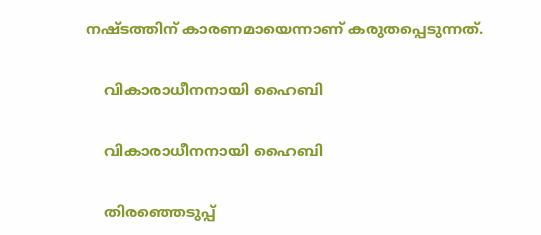നഷ്ടത്തിന് കാരണമായെന്നാണ് കരുതപ്പെടുന്നത്.

    വികാരാധീനനായി ഹൈബി

    വികാരാധീനനായി ഹൈബി

    തിരഞ്ഞെടുപ്പ്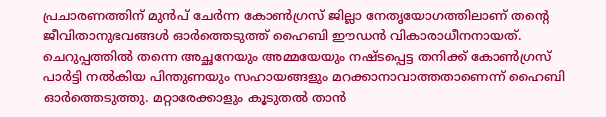പ്രചാരണത്തിന് മുൻപ് ചേർന്ന കോൺ‌ഗ്രസ് ജില്ലാ നേതൃയോഗത്തിലാണ് തന്റെ ജീവിതാനുഭവങ്ങൾ ഓർത്തെടുത്ത് ഹൈബി ഈഡൻ വികാരാധീനനായത്. ചെറുപ്പത്തിൽ തന്നെ അച്ഛനേയും അമ്മയേയും നഷ്ടപ്പെട്ട തനിക്ക് കോൺഗ്രസ് പാർട്ടി നൽകിയ പിന്തുണയും സഹായങ്ങളും മറക്കാനാവാത്തതാണെന്ന് ഹൈബി ഓർത്തെടുത്തു. മറ്റാരേക്കാളും കൂടുതൽ താൻ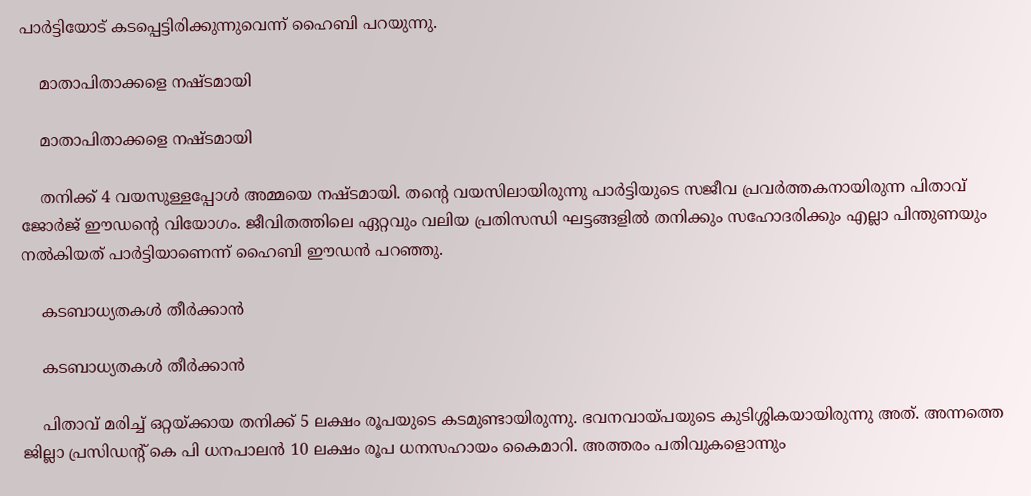പാർട്ടിയോട് കടപ്പെട്ടിരിക്കുന്നുവെന്ന് ഹൈബി പറയുന്നു.

    മാതാപിതാക്കളെ നഷ്ടമായി

    മാതാപിതാക്കളെ നഷ്ടമായി

    തനിക്ക് 4 വയസുള്ളപ്പോൾ അമ്മയെ നഷ്ടമായി. തന്റെ വയസിലായിരുന്നു പാർട്ടിയുടെ സജീവ പ്രവർത്തകനായിരുന്ന പിതാവ് ജോർജ് ഈഡന്റെ വിയോഗം. ജീവിതത്തിലെ ഏറ്റവും വലിയ പ്രതിസന്ധി ഘട്ടങ്ങളിൽ തനിക്കും സഹോദരിക്കും എല്ലാ പിന്തുണയും നൽകിയത് പാർട്ടിയാണെന്ന് ഹൈബി ഈഡൻ പറഞ്ഞു.

    കടബാധ്യതകൾ തീർ‌ക്കാൻ

    കടബാധ്യതകൾ തീർ‌ക്കാൻ

    പിതാവ് മരിച്ച് ഒറ്റയ്ക്കായ തനിക്ക് 5 ലക്ഷം രൂപയുടെ കടമുണ്ടായിരുന്നു. ഭവനവായ്പയുടെ കുടിശ്ശികയായിരുന്നു അത്. അന്നത്തെ ജില്ലാ പ്രസിഡന്റ് കെ പി ധനപാലൻ 10 ലക്ഷം രൂപ ധനസഹായം കൈമാറി. അത്തരം പതിവുകളൊന്നും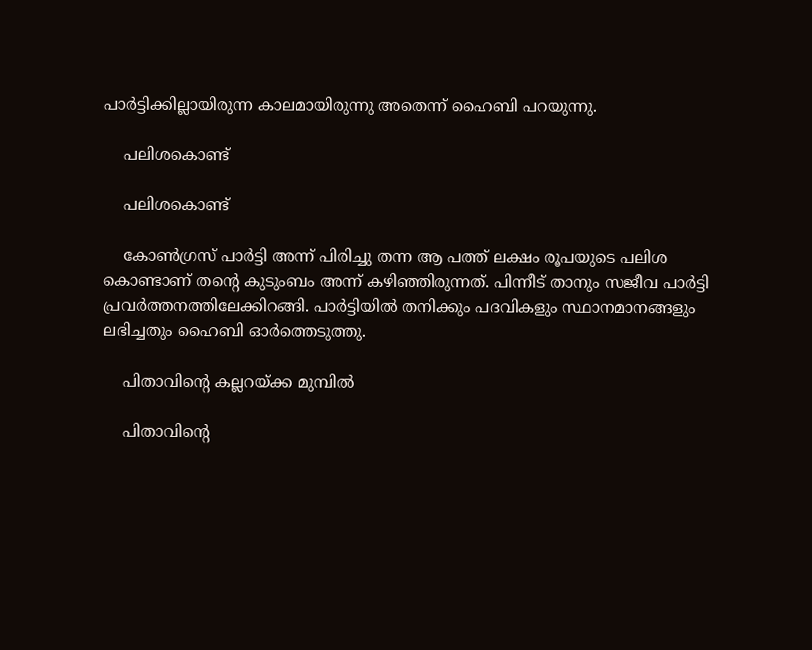പാർട്ടിക്കില്ലായിരുന്ന കാലമായിരുന്നു അതെന്ന് ഹൈബി പറയുന്നു.

    പലിശകൊണ്ട്

    പലിശകൊണ്ട്

    കോൺഗ്രസ് പാർട്ടി അന്ന് പിരിച്ചു തന്ന ആ പത്ത് ലക്ഷം രൂപയുടെ പലിശ കൊണ്ടാണ് തന്റെ കുടുംബം അന്ന് കഴിഞ്ഞിരുന്നത്. പിന്നീട് താനും സജീവ പാർട്ടി പ്രവർത്തനത്തിലേക്കിറങ്ങി. പാർട്ടിയിൽ തനിക്കും പദവികളും സ്ഥാനമാനങ്ങളും ലഭിച്ചതും ഹൈബി ഓർത്തെടുത്തു.

    പിതാവിന്റെ കല്ലറയ്ക്ക മുമ്പിൽ

    പിതാവിന്റെ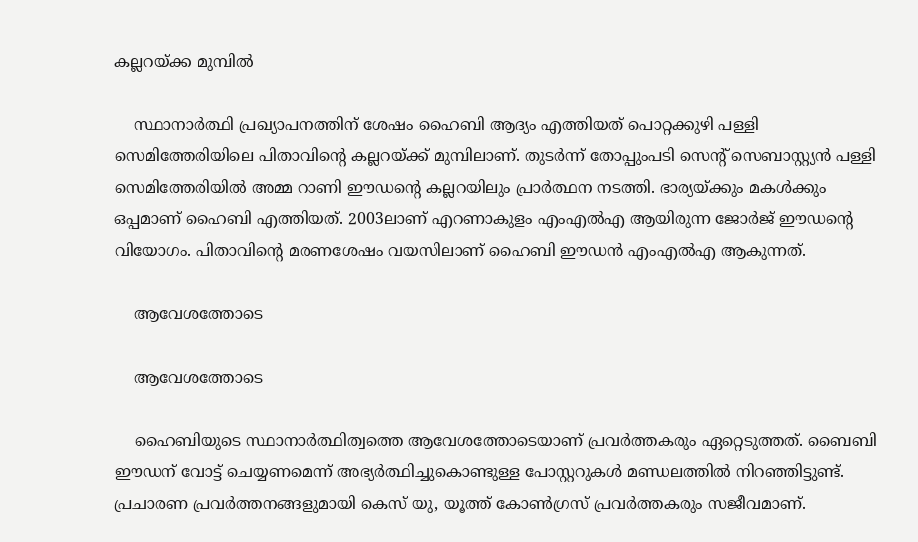കല്ലറയ്ക്ക മുമ്പിൽ

    സ്ഥാനാർത്ഥി പ്രഖ്യാപനത്തിന് ശേഷം ഹൈബി ആദ്യം എത്തിയത് പൊറ്റക്കുഴി പള്ളി സെമിത്തേരിയിലെ പിതാവിന്റെ കല്ലറയ്ക്ക് മുമ്പിലാണ്. തുടർന്ന് തോപ്പുംപടി സെന്റ് സെബാസ്റ്റ്യൻ പള്ളി സെമിത്തേരിയിൽ അമ്മ റാണി ഈഡന്റെ കല്ലറയിലും പ്രാർത്ഥന നടത്തി. ഭാര്യയ്ക്കും മകൾക്കും ഒപ്പമാണ് ഹൈബി എത്തിയത്. 2003ലാണ് എറണാകുളം എംഎൽഎ ആയിരുന്ന ജോർജ് ഈഡന്റെ വിയോഗം. പിതാവിന്റെ മരണശേഷം വയസിലാണ് ഹൈബി ഈഡൻ എംഎൽഎ ആകുന്നത്.

    ആവേശത്തോടെ

    ആവേശത്തോടെ

    ഹൈബിയുടെ സ്ഥാനാർത്ഥിത്വത്തെ ആവേശത്തോടെയാണ് പ്രവർത്തകരും ഏറ്റെടുത്തത്. ബൈബി ഈഡന് വോട്ട് ചെയ്യണമെന്ന് അഭ്യർത്ഥിച്ചുകൊണ്ടുള്ള പോസ്റ്ററുകൾ മണ്ഡലത്തിൽ നിറഞ്ഞിട്ടുണ്ട്. പ്രചാരണ പ്രവർത്തനങ്ങളുമായി കെസ് യു, യൂത്ത് കോൺഗ്രസ് പ്രവർത്തകരും സജീവമാണ്.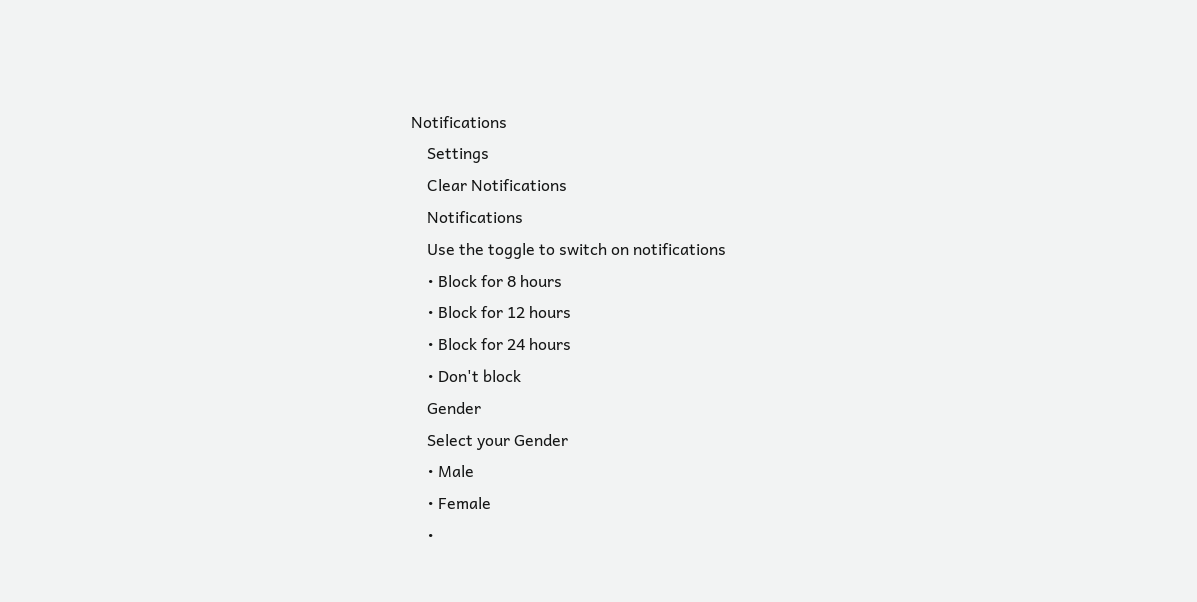Notifications
    Settings
    Clear Notifications
    Notifications
    Use the toggle to switch on notifications
    • Block for 8 hours
    • Block for 12 hours
    • Block for 24 hours
    • Don't block
    Gender
    Select your Gender
    • Male
    • Female
    •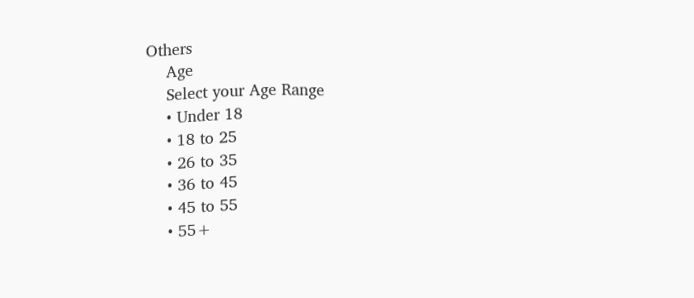Others
    Age
    Select your Age Range
    • Under 18
    • 18 to 25
    • 26 to 35
    • 36 to 45
    • 45 to 55
    • 55+